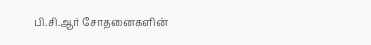பி.சி.ஆர் சோதனைகளின்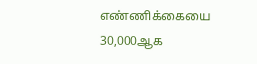எண்ணிக்கையை 30,000ஆக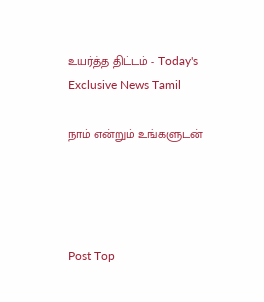உயர்த்த திட்டம் - Today's Exclusive News Tamil

நாம் என்றும் உங்களுடன்




Post Top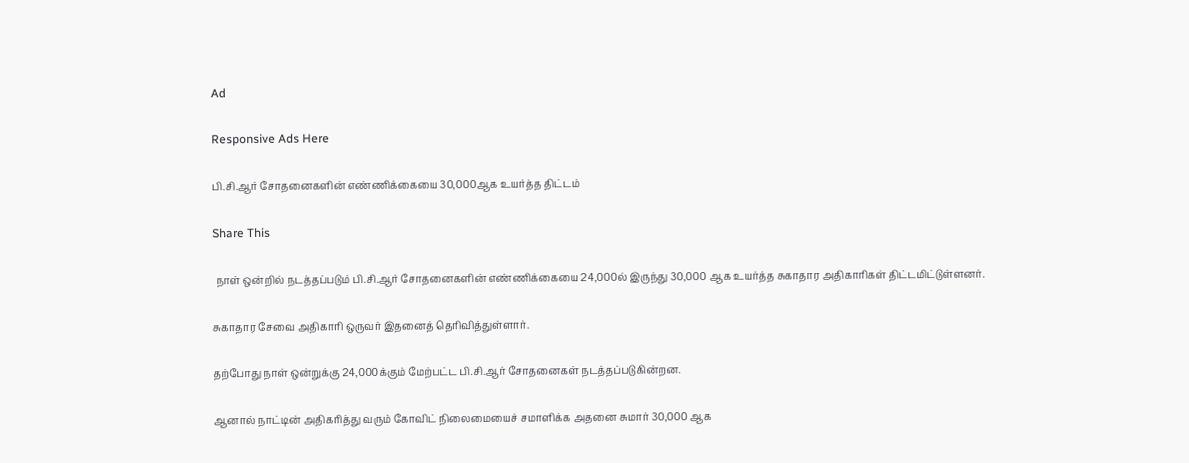Ad

Responsive Ads Here

பி.சி.ஆர் சோதனைகளின் எண்ணிக்கையை 30,000ஆக உயர்த்த திட்டம்

Share This

 நாள் ஒன்றில் நடத்தப்படும் பி.சி.ஆர் சோதனைகளின் எண்ணிக்கையை 24,000ல் இருந்து 30,000 ஆக உயர்த்த சுகாதார அதிகாரிகள் திட்டமிட்டுள்ளனர்.

சுகாதார சேவை அதிகாரி ஒருவர் இதனைத் தெரிவித்துள்ளார்.

தற்போது நாள் ஒன்றுக்கு 24,000க்கும் மேற்பட்ட பி.சி.ஆர் சோதனைகள் நடத்தப்படுகின்றன.

ஆனால் நாட்டின் அதிகரித்து வரும் கோவிட் நிலைமையைச் சமாளிக்க அதனை சுமார் 30,000 ஆக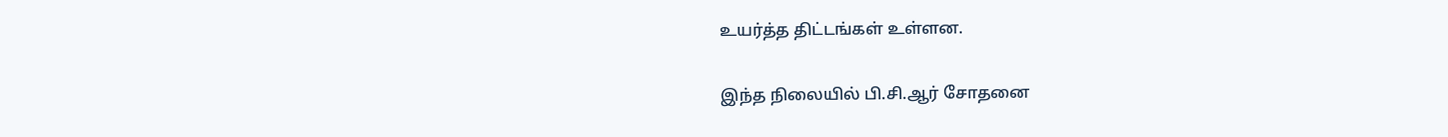உயர்த்த திட்டங்கள் உள்ளன.

இந்த நிலையில் பி.சி.ஆர் சோதனை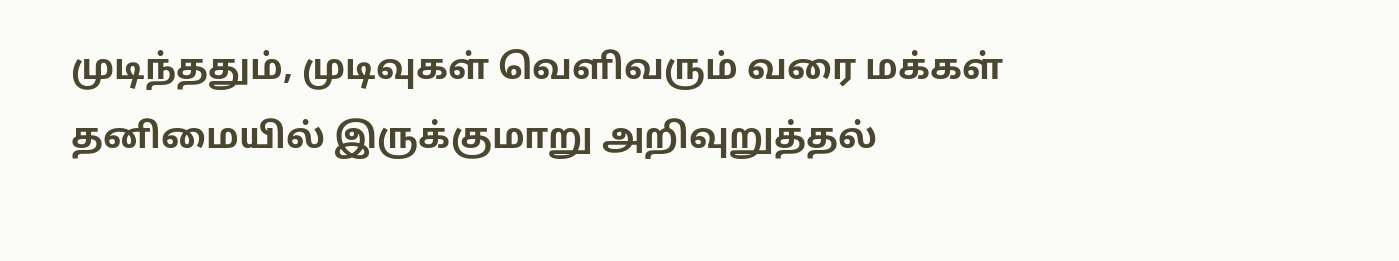முடிந்ததும், முடிவுகள் வெளிவரும் வரை மக்கள் தனிமையில் இருக்குமாறு அறிவுறுத்தல்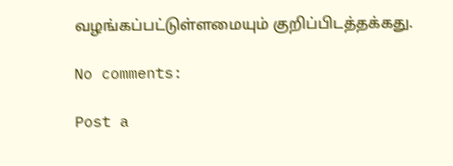வழங்கப்பட்டுள்ளமையும் குறிப்பிடத்தக்கது.

No comments:

Post a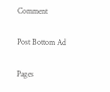Comment

Post Bottom Ad

Pages